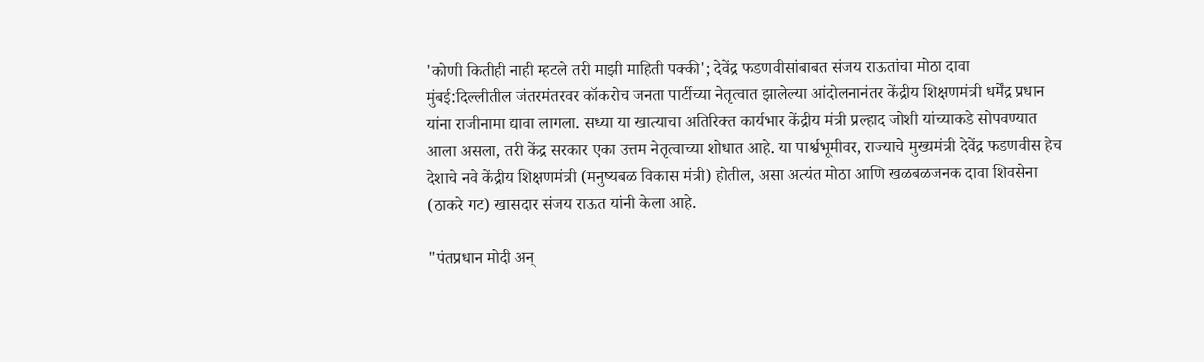'कोणी कितीही नाही म्हटले तरी माझी माहिती पक्की'; देवेंद्र फडणवीसांबाबत संजय राऊतांचा मोठा दावा
मुंबई:दिल्लीतील जंतरमंतरवर कॉकरोच जनता पार्टीच्या नेतृत्वात झालेल्या आंदोलनानंतर केंद्रीय शिक्षणमंत्री धर्मेंद्र प्रधान यांना राजीनामा द्यावा लागला. सध्या या खात्याचा अतिरिक्त कार्यभार केंद्रीय मंत्री प्रल्हाद जोशी यांच्याकडे सोपवण्यात आला असला, तरी केंद्र सरकार एका उत्तम नेतृत्वाच्या शोधात आहे. या पार्श्वभूमीवर, राज्याचे मुख्यमंत्री देवेंद्र फडणवीस हेच देशाचे नवे केंद्रीय शिक्षणमंत्री (मनुष्यबळ विकास मंत्री) होतील, असा अत्यंत मोठा आणि खळबळजनक दावा शिवसेना (ठाकरे गट) खासदार संजय राऊत यांनी केला आहे.

"पंतप्रधान मोदी अन्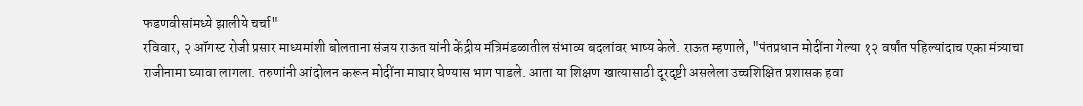फडणवीसांमध्ये झालीये चर्चा"
रविवार, २ ऑगस्ट रोजी प्रसार माध्यमांशी बोलताना संजय राऊत यांनी केंद्रीय मंत्रिमंडळातील संभाव्य बदलांवर भाष्य केले. राऊत म्हणाले, "पंतप्रधान मोदींना गेल्या १२ वर्षांत पहिल्यांदाच एका मंत्र्याचा राजीनामा घ्यावा लागला. तरुणांनी आंदोलन करून मोदींना माघार घेण्यास भाग पाडले. आता या शिक्षण खात्यासाठी दूरदृष्टी असलेला उच्चशिक्षित प्रशासक हवा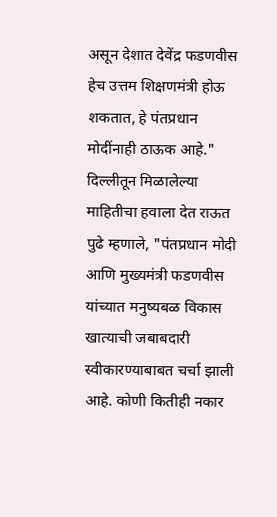असून देशात देवेंद्र फडणवीस हेच उत्तम शिक्षणमंत्री होऊ शकतात, हे पंतप्रधान मोदींनाही ठाऊक आहे."
दिल्लीतून मिळालेल्या माहितीचा हवाला देत राऊत पुढे म्हणाले, "पंतप्रधान मोदी आणि मुख्यमंत्री फडणवीस यांच्यात मनुष्यबळ विकास खात्याची जबाबदारी स्वीकारण्याबाबत चर्चा झाली आहे. कोणी कितीही नकार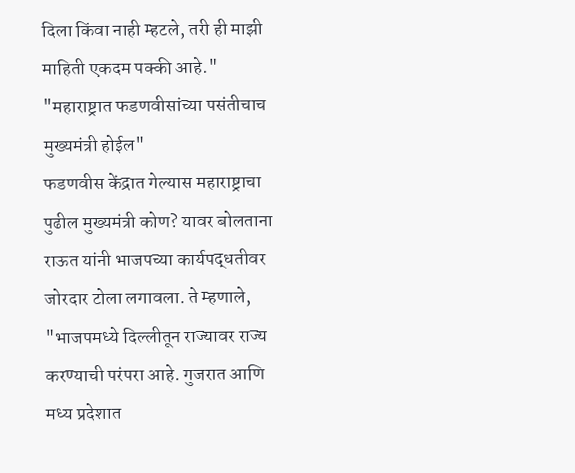दिला किंवा नाही म्हटले, तरी ही माझी माहिती एकदम पक्की आहे."
"महाराष्ट्रात फडणवीसांच्या पसंतीचाच मुख्यमंत्री होईल"
फडणवीस केंद्रात गेल्यास महाराष्ट्राचा पुढील मुख्यमंत्री कोण? यावर बोलताना राऊत यांनी भाजपच्या कार्यपद्धतीवर जोरदार टोला लगावला. ते म्हणाले, "भाजपमध्ये दिल्लीतून राज्यावर राज्य करण्याची परंपरा आहे. गुजरात आणि मध्य प्रदेशात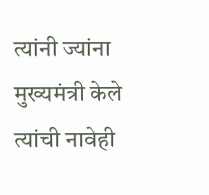त्यांनी ज्यांना मुख्यमंत्री केले त्यांची नावेही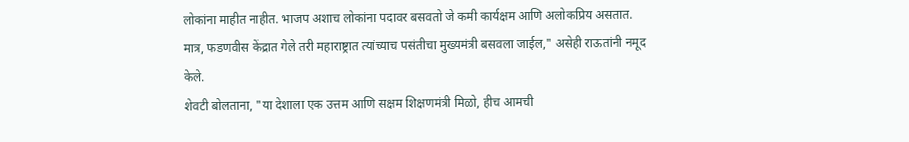लोकांना माहीत नाहीत. भाजप अशाच लोकांना पदावर बसवतो जे कमी कार्यक्षम आणि अलोकप्रिय असतात. मात्र, फडणवीस केंद्रात गेले तरी महाराष्ट्रात त्यांच्याच पसंतीचा मुख्यमंत्री बसवला जाईल," असेही राऊतांनी नमूद केले.
शेवटी बोलताना, "या देशाला एक उत्तम आणि सक्षम शिक्षणमंत्री मिळो, हीच आमची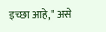इच्छा आहे," असे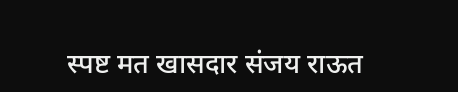स्पष्ट मत खासदार संजय राऊत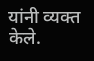यांनी व्यक्त केले.